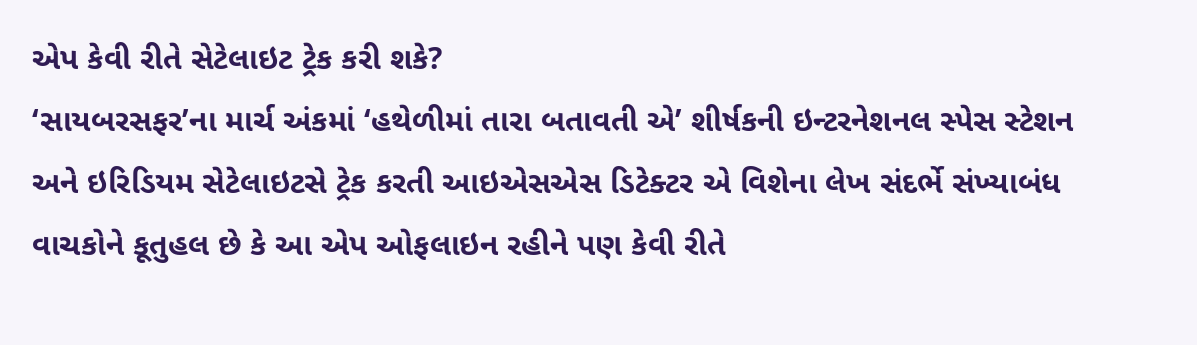એપ કેવી રીતે સેટેલાઇટ ટ્રેક કરી શકે?
‘સાયબરસફર’ના માર્ચ અંકમાં ‘હથેળીમાં તારા બતાવતી એ’ શીર્ષકની ઇન્ટરનેશનલ સ્પેસ સ્ટેશન અને ઇરિડિયમ સેટેલાઇટસે ટ્રેક કરતી આઇએસએસ ડિટેક્ટર એ વિશેના લેખ સંદર્ભે સંખ્યાબંધ વાચકોને કૂતુહલ છે કે આ એપ ઓફલાઇન રહીને પણ કેવી રીતે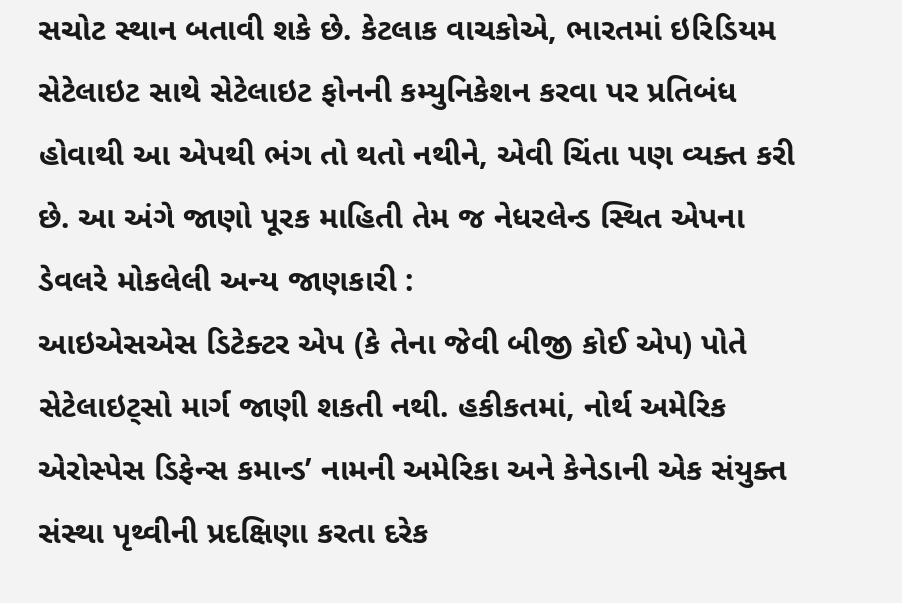સચોટ સ્થાન બતાવી શકે છે. કેટલાક વાચકોએ, ભારતમાં ઇરિડિયમ સેટેલાઇટ સાથે સેટેલાઇટ ફોનની કમ્યુનિકેશન કરવા પર પ્રતિબંધ હોવાથી આ એપથી ભંગ તો થતો નથીને, એવી ચિંતા પણ વ્યક્ત કરી છે. આ અંગે જાણો પૂરક માહિતી તેમ જ નેધરલેન્ડ સ્થિત એપના ડેવલરે મોકલેલી અન્ય જાણકારી :
આઇએસએસ ડિટેક્ટર એપ (કે તેના જેવી બીજી કોઈ એપ) પોતે સેટેલાઇટ્સો માર્ગ જાણી શકતી નથી. હકીકતમાં, નોર્થ અમેરિક એરોસ્પેસ ડિફેન્સ કમાન્ડ’ નામની અમેરિકા અને કેનેડાની એક સંયુક્ત સંસ્થા પૃથ્વીની પ્રદક્ષિણા કરતા દરેક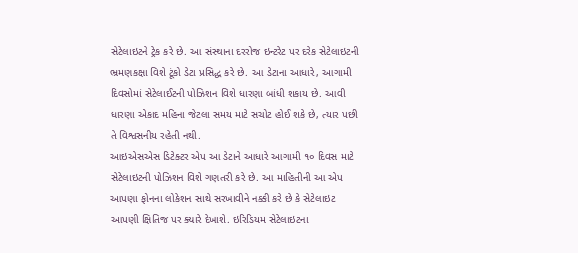સેટેલાઇટને ટ્રેક કરે છે. આ સંસ્થાના દરરોજ ઇન્ટરેટ પર દરેક સેટેલાઇટની ભ્રમણકક્ષા વિશે ટૂંકો ડેટા પ્રસિદ્ધ કરે છે. આ ડેટાના આધારે, આગામી દિવસોમાં સેટેલાઈટની પોઝિશન વિશે ધારણા બાંધી શકાય છે. આવી ધારણા એકાદ મહિના જેટલા સમય માટે સચોટ હોઈ શકે છે, ત્યાર પછી તે વિશ્વસનીય રહેતી નથી.
આઇએસએસ ડિટેક્ટર એપ આ ડેટાને આધારે આગામી ૧૦ દિવસ માટે સેટેલાઇટની પોઝિશન વિશે ગણતરી કરે છે. આ માહિતીની આ એપ આપણા ફોનના લોકેશન સાથે સરખાવીને નક્કી કરે છે કે સેટેલાઇટ આપણી ક્ષિતિજ પર ક્યારે દેખાશે. ઇરિડિયમ સેટેલાઇટના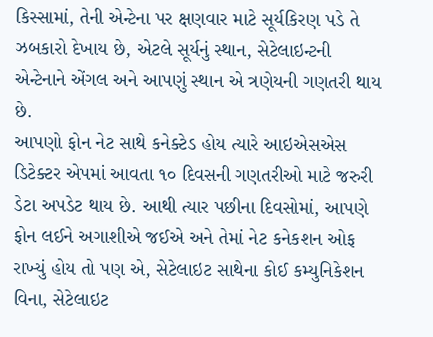કિસ્સામાં, તેની એન્ટેના પર ક્ષણવાર માટે સૂર્યકિરણ પડે તે ઝબકારો દેખાય છે, એટલે સૂર્યનું સ્થાન, સેટેલાઇન્ટની એન્ટેનાને એંગલ અને આપણું સ્થાન એ ત્રણેયની ગણતરી થાય છે.
આપણો ફોન નેટ સાથે કનેક્ટેડ હોય ત્યારે આઇએસએસ ડિટેક્ટર એપમાં આવતા ૧૦ દિવસની ગણતરીઓ માટે જરુરી ડેટા અપડેટ થાય છે. આથી ત્યાર પછીના દિવસોમાં, આપણે ફોન લઈને અગાશીએ જઈએ અને તેમાં નેટ કનેકશન ઓફ રાખ્યું હોય તો પણ એ, સેટેલાઇટ સાથેના કોઈ કમ્યુનિકેશન વિના, સેટેલાઇટ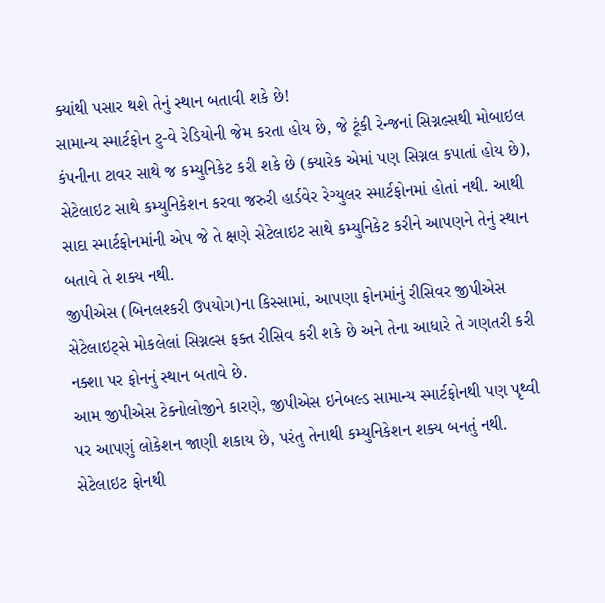ક્યાંથી પસાર થશે તેનું સ્થાન બતાવી શકે છે!
સામાન્ય સ્માર્ટફોન ટુ-વે રેડિયોની જેમ કરતા હોય છે, જે ટૂંકી રેન્જનાં સિગ્નલ્સથી મોબાઇલ કંપનીના ટાવર સાથે જ કમ્યુનિકેટ કરી શકે છે (ક્યારેક એમાં પણ સિગ્નલ કપાતાં હોય છે), સેટેલાઇટ સાથે કમ્યુનિકેશન કરવા જરુરી હાર્ડવેર રેગ્યુલર સ્માર્ટફોનમાં હોતાં નથી. આથી સાદા સ્માર્ટફોનમાંની એપ જે તે ક્ષણે સેટેલાઇટ સાથે કમ્યુનિકેટ કરીને આપણને તેનું સ્થાન બતાવે તે શક્ય નથી.
જીપીએસ (બિનલશ્કરી ઉપયોગ)ના કિસ્સામાં, આપણા ફોનમાંનું રીસિવર જીપીએસ સેટેલાઇટ્સે મોકલેલાં સિગ્નલ્સ ફક્ત રીસિવ કરી શકે છે અને તેના આધારે તે ગણતરી કરી નક્શા પર ફોનનું સ્થાન બતાવે છે.
આમ જીપીએસ ટેક્નોલોજીને કારણે, જીપીએસ ઇનેબલ્ડ સામાન્ય સ્માર્ટફોનથી પણ પૃથ્વી પર આપણું લોકેશન જાણી શકાય છે, પરંતુ તેનાથી કમ્યુનિકેશન શક્ય બનતું નથી. સેટેલાઇટ ફોનથી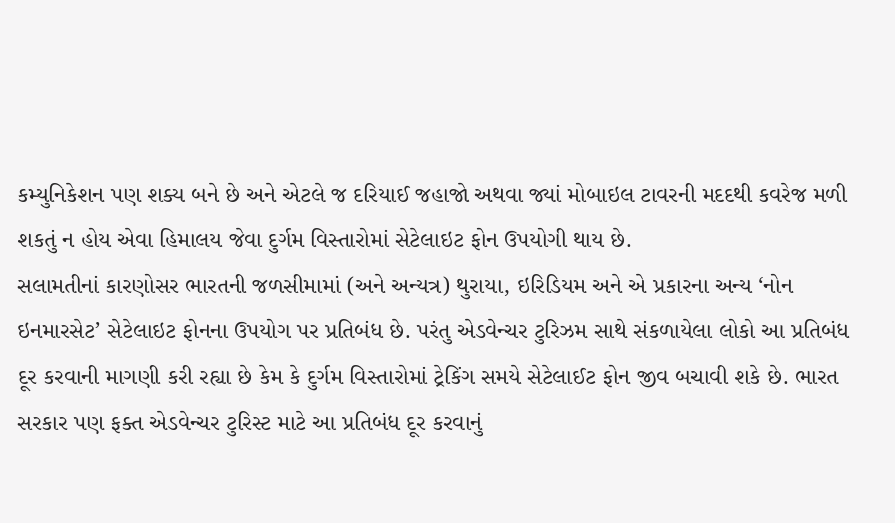કમ્યુનિકેશન પણ શક્ય બને છે અને એટલે જ દરિયાઈ જહાજો અથવા જ્યાં મોબાઇલ ટાવરની મદદથી કવરેજ મળી શકતું ન હોય એવા હિમાલય જેવા દુર્ગમ વિસ્તારોમાં સેટેલાઇટ ફોન ઉપયોગી થાય છે.
સલામતીનાં કારણોસર ભારતની જળસીમામાં (અને અન્યત્ર) થુરાયા, ઇરિડિયમ અને એ પ્રકારના અન્ય ‘નોન ઇનમારસેટ’ સેટેલાઇટ ફોનના ઉપયોગ પર પ્રતિબંધ છે. પરંતુ એડવેન્ચર ટુરિઝમ સાથે સંકળાયેલા લોકો આ પ્રતિબંધ દૂર કરવાની માગણી કરી રહ્યા છે કેમ કે દુર્ગમ વિસ્તારોમાં ટ્રેકિંગ સમયે સેટેલાઈટ ફોન જીવ બચાવી શકે છે. ભારત સરકાર પણ ફક્ત એડવેન્ચર ટુરિસ્ટ માટે આ પ્રતિબંધ દૂર કરવાનું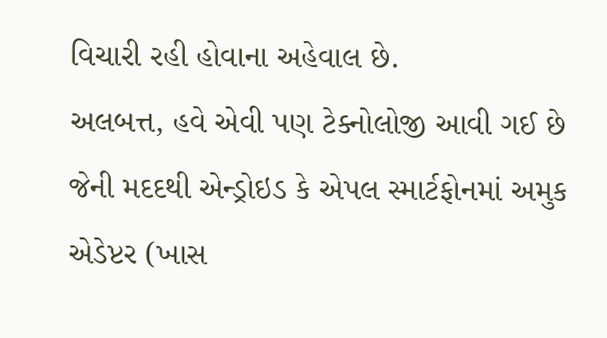વિચારી રહી હોવાના અહેવાલ છે.
અલબત્ત, હવે એવી પણ ટેક્નોલોજી આવી ગઈ છે જેની મદદથી એન્ડ્રોઇડ કે એપલ સ્માર્ટફોનમાં અમુક એડેપ્ટર (ખાસ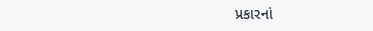પ્રકારનાં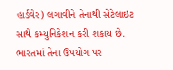હાર્ડવેર) લગાવીને તેનાથી સેટેલાઇટ સાથે કમ્યુનિકેશન કરી શકાય છે. ભારતમાં તેના ઉપયોગ પર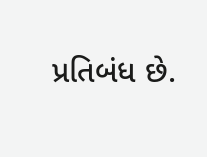પ્રતિબંધ છે.